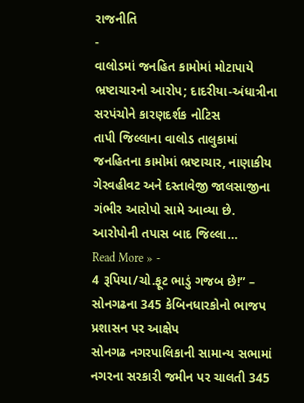રાજનીતિ
-
વાલોડમાં જનહિત કામોમાં મોટાપાયે ભ્રષ્ટાચારનો આરોપ; દાદરીયા-અંધાત્રીના સરપંચોને કારણદર્શક નોટિસ
તાપી જિલ્લાના વાલોડ તાલુકામાં જનહિતના કામોમાં ભ્રષ્ટાચાર, નાણાકીય ગેરવહીવટ અને દસ્તાવેજી જાલસાજીના ગંભીર આરોપો સામે આવ્યા છે. આરોપોની તપાસ બાદ જિલ્લા…
Read More » -
4 રૂપિયા/ચો.ફૂટ ભાડું ગજબ છે!” – સોનગઢના 345 કેબિનધારકોનો ભાજપ પ્રશાસન પર આક્ષેપ
સોનગઢ નગરપાલિકાની સામાન્ય સભામાં નગરના સરકારી જમીન પર ચાલતી 345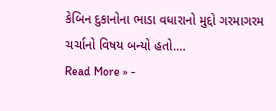કેબિન દુકાનોના ભાડા વધારાનો મુદ્દો ગરમાગરમ ચર્ચાનો વિષય બન્યો હતો.…
Read More » -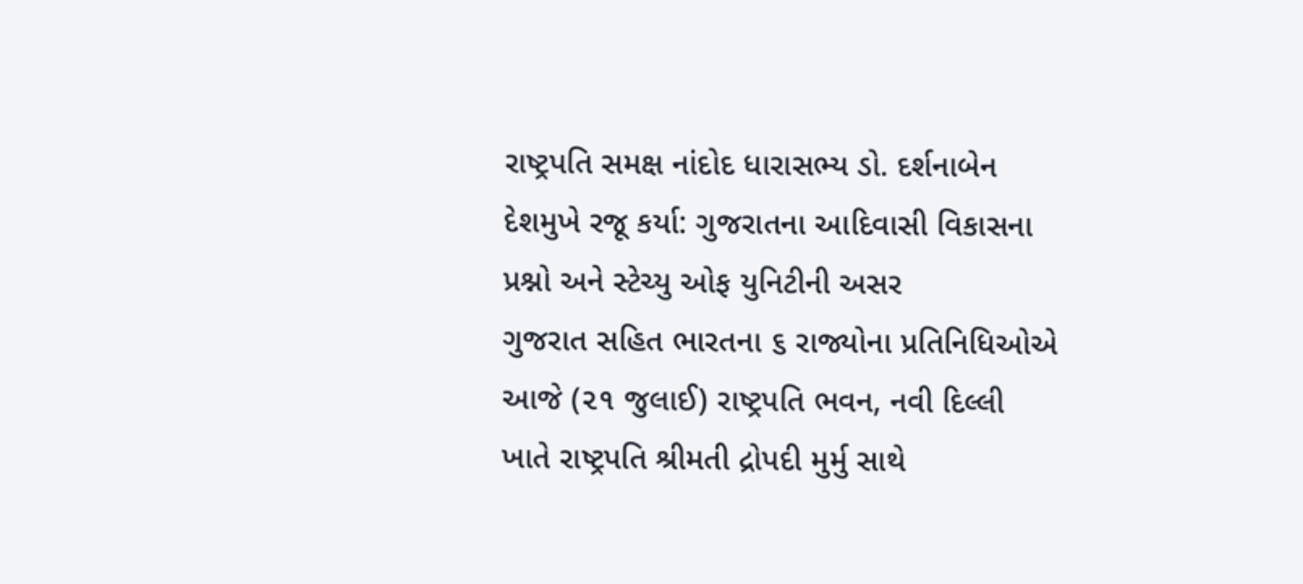રાષ્ટ્રપતિ સમક્ષ નાંદોદ ધારાસભ્ય ડો. દર્શનાબેન દેશમુખે રજૂ કર્યા: ગુજરાતના આદિવાસી વિકાસના પ્રશ્નો અને સ્ટેચ્યુ ઓફ યુનિટીની અસર
ગુજરાત સહિત ભારતના ૬ રાજ્યોના પ્રતિનિધિઓએ આજે (૨૧ જુલાઈ) રાષ્ટ્રપતિ ભવન, નવી દિલ્લી ખાતે રાષ્ટ્રપતિ શ્રીમતી દ્રોપદી મુર્મુ સાથે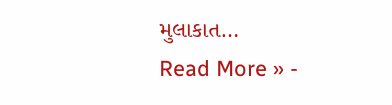મુલાકાત…
Read More » -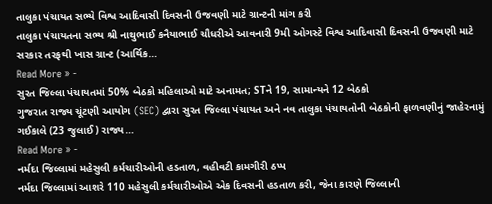તાલુકા પંચાયત સભ્યે વિશ્વ આદિવાસી દિવસની ઉજવણી માટે ગ્રાન્ટની માંગ કરી
તાલુકા પંચાયતના સભ્ય શ્રી નાથુભાઈ કનૈયાભાઈ ચૌધરીએ આવનારી 9મી ઓગસ્ટે વિશ્વ આદિવાસી દિવસની ઉજવણી માટે સરકાર તરફથી ખાસ ગ્રાન્ટ (આર્થિક…
Read More » -
સુરત જિલ્લા પંચાયતમાં 50% બેઠકો મહિલાઓ માટે અનામત; STને 19, સામાન્યને 12 બેઠકો
ગુજરાત રાજ્ય ચૂંટણી આયોગ (SEC) દ્વારા સુરત જિલ્લા પંચાયત અને નવ તાલુકા પંચાયતોની બેઠકોની ફાળવણીનું જાહેરનામું ગઈકાલે (23 જુલાઈ) રાજ્ય…
Read More » -
નર્મદા જિલ્લામાં મહેસુલી કર્મચારીઓની હડતાળ, વહીવટી કામગીરી ઠપ્પ
નર્મદા જિલ્લામાં આશરે 110 મહેસુલી કર્મચારીઓએ એક દિવસની હડતાળ કરી, જેના કારણે જિલ્લાની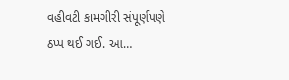વહીવટી કામગીરી સંપૂર્ણપણે ઠપ્પ થઈ ગઈ. આ…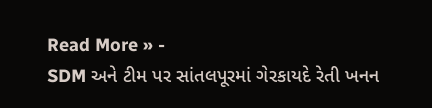Read More » -
SDM અને ટીમ પર સાંતલપૂરમાં ગેરકાયદે રેતી ખનન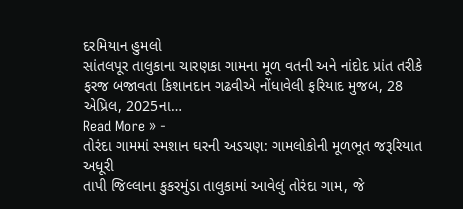દરમિયાન હુમલો
સાંતલપૂર તાલુકાના ચારણકા ગામના મૂળ વતની અને નાંદોદ પ્રાંત તરીકે ફરજ બજાવતા કિશાનદાન ગઢવીએ નોંધાવેલી ફરિયાદ મુજબ, 28 એપ્રિલ, 2025ના…
Read More » -
તોરંદા ગામમાં સ્મશાન ઘરની અડચણ: ગામલોકોની મૂળભૂત જરૂરિયાત અધૂરી
તાપી જિલ્લાના કુકરમુંડા તાલુકામાં આવેલું તોરંદા ગામ, જે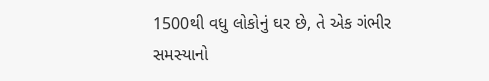1500થી વધુ લોકોનું ઘર છે, તે એક ગંભીર સમસ્યાનો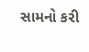સામનો કરી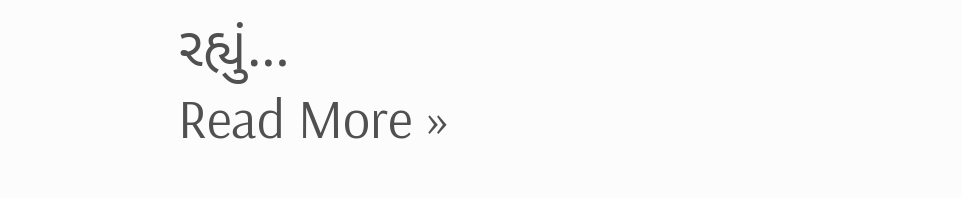રહ્યું…
Read More »